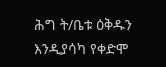ሕግ ት/ቤቱ ዕቅዱን እንዲያሳካ የቀድሞ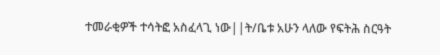ተመራቂዎች ተሳትፎ አስፈላጊ ነው||ት/ቤቱ አሁን ላለው የፍትሕ ስርዓት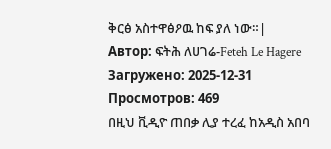ቅርፅ አስተዋፅዖዉ ከፍ ያለ ነው።|
Автор: ፍትሕ ለሀገሬ-Feteh Le Hagere
Загружено: 2025-12-31
Просмотров: 469
በዚህ ቪዲዮ ጠበቃ ሊያ ተረፈ ከአዲስ አበባ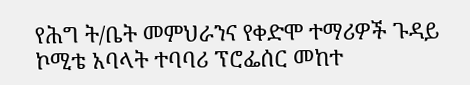የሕግ ት/ቤት መምህራንና የቀድሞ ተማሪዎች ጉዳይ ኮሚቴ አባላት ተባባሪ ፕሮፌሰር መከተ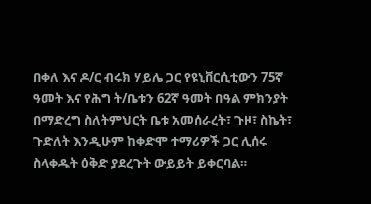በቀለ እና ዶ/ር ብሩክ ሃይሌ ጋር የዩኒቨርሲቲውን 75ኛ ዓመት እና የሕግ ት/ቤቱን 62ኛ ዓመት በዓል ምክንያት በማድረግ ስለትምህርት ቤቱ አመሰራረት፣ ጉዞ፣ ስኬት፣ ጉድለት እንዲሁም ከቀድሞ ተማሪዎች ጋር ሊሰሩ ስላቀዱት ዕቅድ ያደረጉት ውይይት ይቀርባል።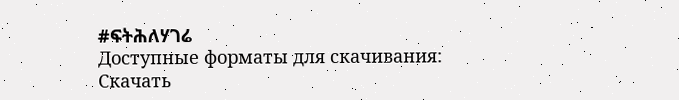#ፍትሕለሃገሬ
Доступные форматы для скачивания:
Скачать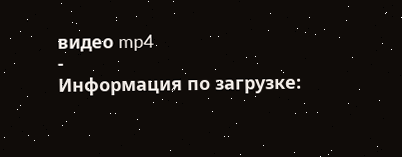видео mp4
-
Информация по загрузке: